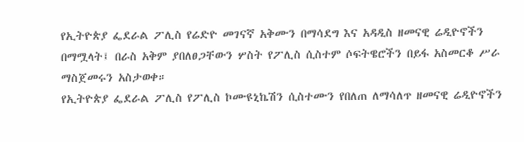የኢትዮጵያ ፌደራል ፖሊስ የሬድዮ መገናኛ አቅሙን በማሳደግ እና አዳዲስ ዘመናዊ ሬዲዮኖችን በማሟላት፤ በራስ አቅም ያበለፀጋቸውን ሦስት የፖሊስ ሲስተም ሶፍትዌሮችን በይፋ አስመርቆ ሥራ ማስጀመሩን አስታወቀ።
የኢትዮጵያ ፌደራል ፖሊስ የፖሊስ ኮሙዩኒኬሽን ሲስተሙን የበለጠ ለማሳለጥ ዘመናዊ ሬዲዮኖችን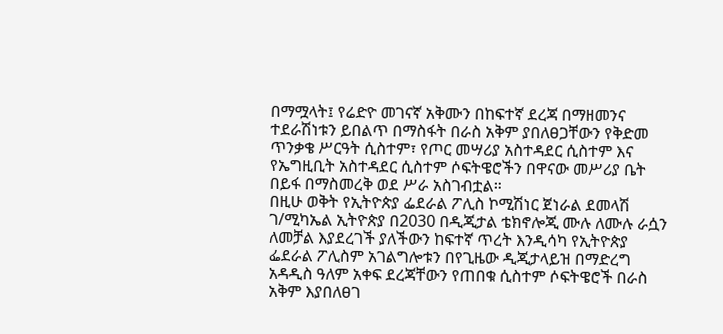በማሟላት፤ የሬድዮ መገናኛ አቅሙን በከፍተኛ ደረጃ በማዘመንና ተደራሽነቱን ይበልጥ በማስፋት በራስ አቅም ያበለፀጋቸውን የቅድመ ጥንቃቄ ሥርዓት ሲስተም፣ የጦር መሣሪያ አስተዳደር ሲስተም እና የኤግዚቢት አስተዳደር ሲስተም ሶፍትዌሮችን በዋናው መሥሪያ ቤት በይፋ በማስመረቅ ወደ ሥራ አስገብቷል።
በዚሁ ወቅት የኢትዮጵያ ፌደራል ፖሊስ ኮሚሽነር ጀነራል ደመላሽ ገ/ሚካኤል ኢትዮጵያ በ2030 በዲጂታል ቴክኖሎጂ ሙሉ ለሙሉ ራሷን ለመቻል እያደረገች ያለችውን ከፍተኛ ጥረት እንዲሳካ የኢትዮጵያ ፌደራል ፖሊስም አገልግሎቱን በየጊዜው ዲጂታላይዝ በማድረግ አዳዲስ ዓለም አቀፍ ደረጃቸውን የጠበቁ ሲስተም ሶፍትዌሮች በራስ አቅም እያበለፀገ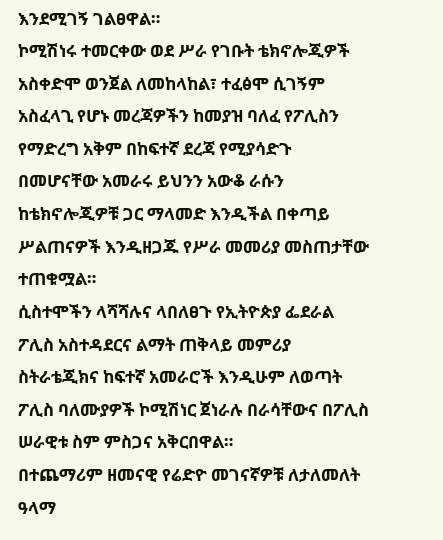እንደሚገኝ ገልፀዋል።
ኮሚሽነሩ ተመርቀው ወደ ሥራ የገቡት ቴክኖሎጂዎች አስቀድሞ ወንጀል ለመከላከል፣ ተፈፅሞ ሲገኝም አስፈላጊ የሆኑ መረጃዎችን ከመያዝ ባለፈ የፖሊስን የማድረግ አቅም በከፍተኛ ደረጃ የሚያሳድጉ በመሆናቸው አመራሩ ይህንን አውቆ ራሱን ከቴክኖሎጂዎቹ ጋር ማላመድ እንዲችል በቀጣይ ሥልጠናዎች እንዲዘጋጁ የሥራ መመሪያ መስጠታቸው ተጠቁሟል።
ሲስተሞችን ላሻሻሉና ላበለፀጉ የኢትዮጵያ ፌደራል ፖሊስ አስተዳደርና ልማት ጠቅላይ መምሪያ ስትራቴጂክና ከፍተኛ አመራሮች እንዲሁም ለወጣት ፖሊስ ባለሙያዎች ኮሚሽነር ጀነራሉ በራሳቸውና በፖሊስ ሠራዊቱ ስም ምስጋና አቅርበዋል።
በተጨማሪም ዘመናዊ የሬድዮ መገናኛዎቹ ለታለመለት ዓላማ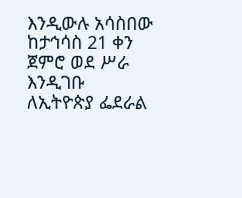እንዲውሉ አሳስበው ከታኅሳስ 21 ቀን ጀምሮ ወደ ሥራ እንዲገቡ ለኢትዮጵያ ፌደራል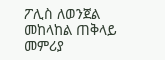ፖሊስ ለወንጀል መከላከል ጠቅላይ መምሪያ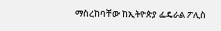ማስረከባቸው ከኢትዮጵያ ፌዴራል ፖሊስ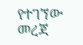የተገኘው መረጃ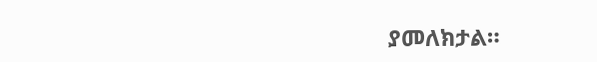ያመለክታል።